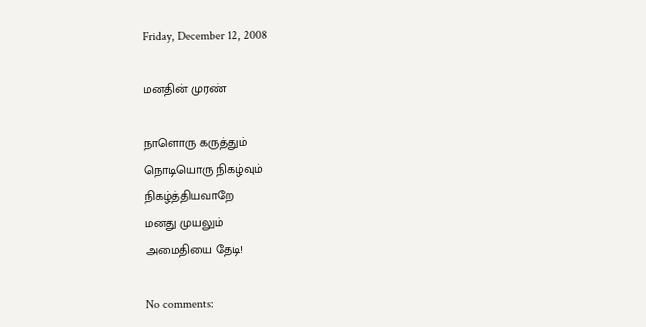Friday, December 12, 2008

மனதின் முரண்

நாளொரு கருத்தும்
நொடியொரு நிகழ்வும்
நிகழ்த்தியவாறே
மனது முயலும்
அமைதியை தேடி!

No comments: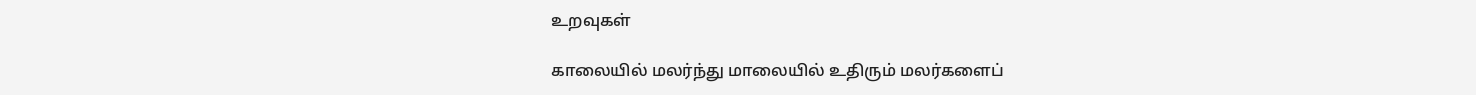உறவுகள்

காலையில் மலர்ந்து மாலையில் உதிரும் மலர்களைப்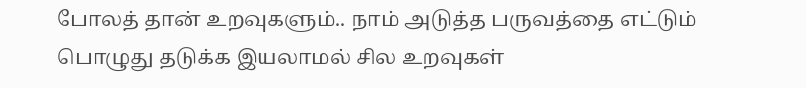போலத் தான் உறவுகளும்.. நாம் அடுத்த பருவத்தை எட்டும் பொழுது தடுக்க இயலாமல் சில உறவுகள்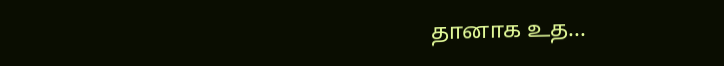தானாக உத...